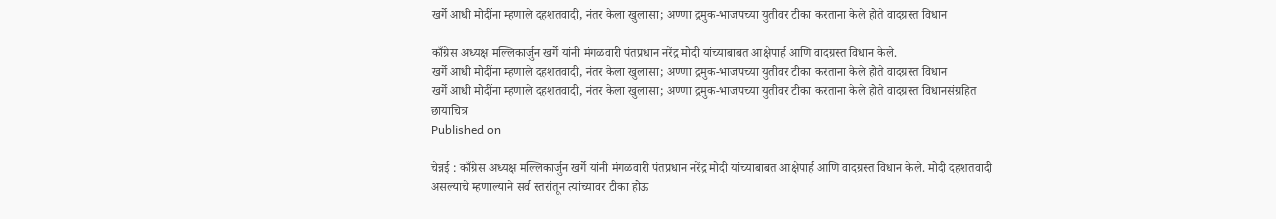खर्गे आधी मोदींना म्हणाले दहशतवादी, नंतर केला खुलासा; अण्णा द्रमुक-भाजपच्या युतीवर टीका करताना केले होते वादग्रस्त विधान

काँग्रेस अध्यक्ष मल्लिकार्जुन खर्गे यांनी मंगळवारी पंतप्रधान नरेंद्र मोदी यांच्याबाबत आक्षेपार्ह आणि वादग्रस्त विधान केले.
खर्गे आधी मोदींना म्हणाले दहशतवादी, नंतर केला खुलासा; अण्णा द्रमुक-भाजपच्या युतीवर टीका करताना केले होते वादग्रस्त विधान
खर्गे आधी मोदींना म्हणाले दहशतवादी, नंतर केला खुलासा; अण्णा द्रमुक-भाजपच्या युतीवर टीका करताना केले होते वादग्रस्त विधानसंग्रहित छायाचित्र
Published on

चेन्नई : काँग्रेस अध्यक्ष मल्लिकार्जुन खर्गे यांनी मंगळवारी पंतप्रधान नरेंद्र मोदी यांच्याबाबत आक्षेपार्ह आणि वादग्रस्त विधान केले. मोदी दहशतवादी असल्याचे म्हणाल्याने सर्व स्तरांतून त्यांच्यावर टीका होऊ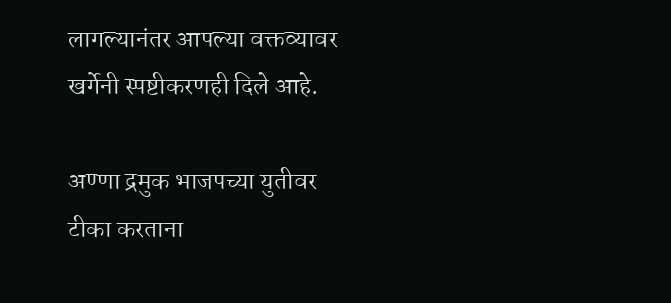लागल्यानंतर आपल्या वक्तव्यावर खर्गेनी स्पष्टीकरणही दिले आहे.

अण्णा द्रमुक भाजपच्या युतीवर टीका करताना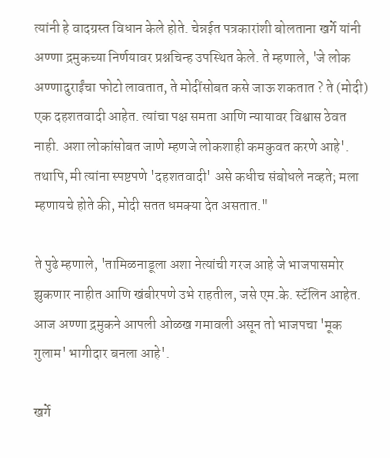त्यांनी हे वादग्रस्त विधान केले होते. चेन्नईत पत्रकारांशी बोलताना खर्गे यांनी अण्णा द्रमुकच्या निर्णयावर प्रश्नचिन्ह उपस्थित केले. ते म्हणाले, 'जे लोक अण्णादुराईंचा फोटो लावतात, ते मोदींसोबत कसे जाऊ शकतात ? ते (मोदी) एक दहशतवादी आहेत. त्यांचा पक्ष समता आणि न्यायावर विश्वास ठेवत नाही. अशा लोकांसोबत जाणे म्हणजे लोकशाही कमकुवत करणे आहे'. तथापि, मी त्यांना स्पष्टपणे 'दहशतवादी' असे कधीच संबोधले नव्हते; मला म्हणायचे होते की, मोदी सतत धमक्या देत असतात."

ते पुढे म्हणाले, 'तामिळनाडूला अशा नेत्यांची गरज आहे जे भाजपासमोर झुकणार नाहीत आणि खंबीरपणे उभे राहतील, जसे एम.के. स्टॅलिन आहेत. आज अण्णा द्रमुकने आपली ओळख गमावली असून तो भाजपचा 'मूक गुलाम' भागीदार बनला आहे'.

खर्गे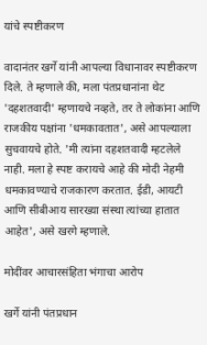यांचे स्पष्टीकरण

वादानंतर खर्गे यांनी आपल्या विधानावर स्पष्टीकरण दिले. ते म्हणाले की, मला पंतप्रधानांना थेट 'दहशतवादी' म्हणायचे नव्हते, तर ते लोकांना आणि राजकीय पक्षांना 'धमकावतात', असे आपल्याला सुचवायचे होते. 'मी त्यांना दहशतवादी म्हटलेले नाही. मला हे स्पष्ट करायचे आहे की मोदी नेहमी धमकावण्याचे राजकारण करतात. ईडी, आयटी आणि सीबीआय सारख्या संस्था त्यांच्या हातात आहेत', असे खरगे म्हणाले.

मोदींवर आचारसंहिता भंगाचा आरोप

खर्गे यांनी पंतप्रधान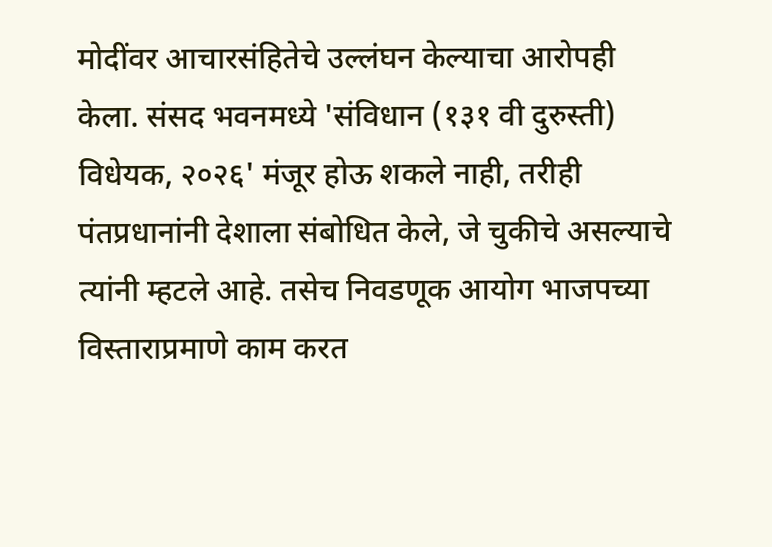मोदींवर आचारसंहितेचे उल्लंघन केल्याचा आरोपही केला. संसद भवनमध्ये 'संविधान (१३१ वी दुरुस्ती) विधेयक, २०२६' मंजूर होऊ शकले नाही, तरीही पंतप्रधानांनी देशाला संबोधित केले, जे चुकीचे असल्याचे त्यांनी म्हटले आहे. तसेच निवडणूक आयोग भाजपच्या विस्ताराप्रमाणे काम करत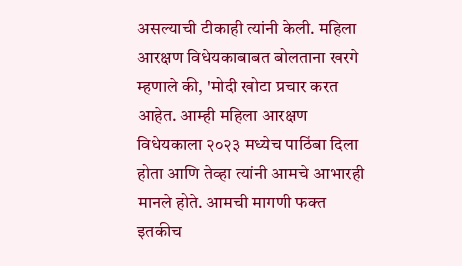असल्याची टीकाही त्यांनी केली. महिला आरक्षण विधेयकाबाबत बोलताना खरगे म्हणाले की, 'मोदी खोटा प्रचार करत आहेत. आम्ही महिला आरक्षण विधेयकाला २०२३ मध्येच पाठिंबा दिला होता आणि तेव्हा त्यांनी आमचे आभारही मानले होते. आमची मागणी फक्त इतकीच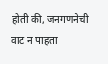होती की, जनगणनेची वाट न पाहता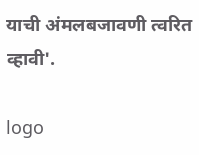याची अंमलबजावणी त्वरित व्हावी'.

logo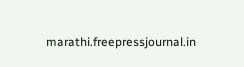marathi.freepressjournal.in